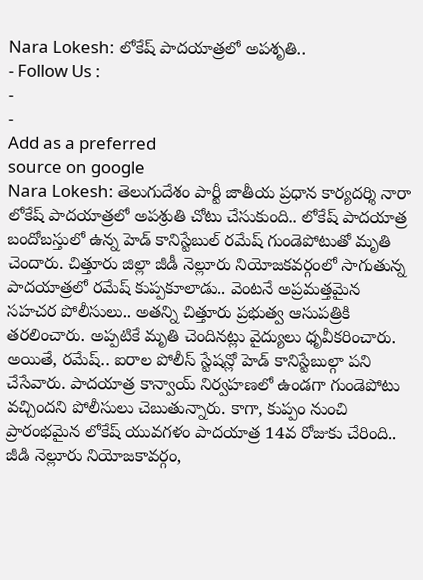Nara Lokesh: లోకేష్ పాదయాత్రలో అపశృతి..
- Follow Us :
-
-
Add as a preferred
source on google
Nara Lokesh: తెలుగుదేశం పార్టీ జాతీయ ప్రధాన కార్యదర్శి నారా లోకేష్ పాదయాత్రలో అపశ్రుతి చోటు చేసుకుంది.. లోకేష్ పాదయాత్ర బందోబస్తులో ఉన్న హెడ్ కానిస్టేబుల్ రమేష్ గుండెపోటుతో మృతి చెందారు. చిత్తూరు జిల్లా జీడీ నెల్లూరు నియోజకవర్గంలో సాగుతున్న పాదయాత్రలో రమేష్ కుప్పకూలాడు.. వెంటనే అప్రమత్తమైన సహచర పోలీసులు.. అతన్ని చిత్తూరు ప్రభుత్వ ఆసుపత్రికి తరలించారు. అప్పటికే మృతి చెందినట్లు వైద్యులు ధృవీకరించారు. అయితే, రమేష్.. ఐరాల పోలీస్ స్టేషన్లో హెడ్ కానిస్టేబుల్గా పని చేసేవారు. పాదయాత్ర కాన్వాయ్ నిర్వహణలో ఉండగా గుండెపోటు వచ్చిందని పోలీసులు చెబుతున్నారు. కాగా, కుప్పం నుంచి ప్రారంభమైన లోకేష్ యువగళం పాదయాత్ర 14వ రోజుకు చేరింది..
జీడి నెల్లూరు నియోజకావర్గం,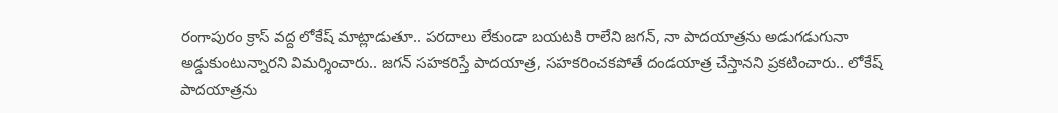రంగాపురం క్రాస్ వద్ద లోకేష్ మాట్లాడుతూ.. పరదాలు లేకుండా బయటకి రాలేని జగన్, నా పాదయాత్రను అడుగడుగునా అడ్డుకుంటున్నారని విమర్శించారు.. జగన్ సహకరిస్తే పాదయాత్ర, సహకరించకపోతే దండయాత్ర చేస్తానని ప్రకటించారు.. లోకేష్ పాదయాత్రను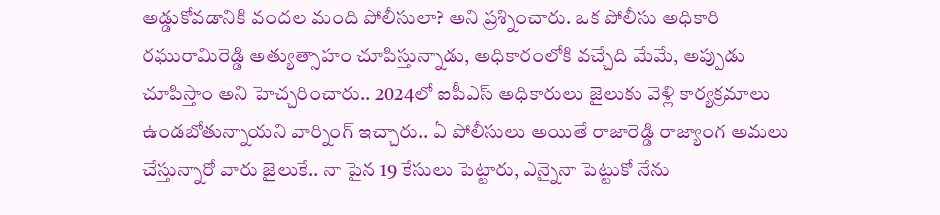అడ్డుకోవడానికి వందల మంది పోలీసులా? అని ప్రశ్నించారు. ఒక పోలీసు అధికారి రఘురామిరెడ్డి అత్యుత్సాహం చూపిస్తున్నాడు, అధికారంలోకి వచ్చేది మేమే, అప్పుడు చూపిస్తాం అని హెచ్చరించారు.. 2024లో ఐపీఎస్ అధికారులు జైలుకు వెళ్లి కార్యక్రమాలు ఉండబోతున్నాయని వార్నింగ్ ఇచ్చారు.. ఏ పోలీసులు అయితే రాజారెడ్డి రాజ్యాంగ అమలు చేస్తున్నారో వారు జైలుకే.. నా పైన 19 కేసులు పెట్టారు, ఎన్నైనా పెట్టుకో నేను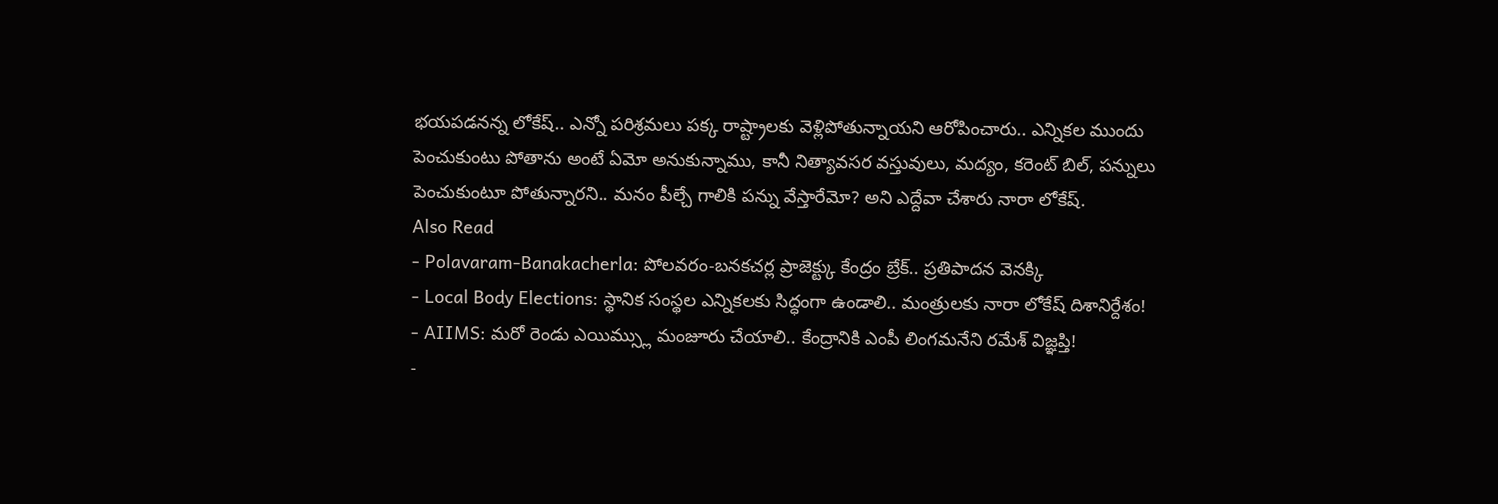భయపడనన్న లోకేష్.. ఎన్నో పరిశ్రమలు పక్క రాష్ట్రాలకు వెళ్లిపోతున్నాయని ఆరోపించారు.. ఎన్నికల ముందు పెంచుకుంటు పోతాను అంటే ఏమో అనుకున్నాము, కానీ నిత్యావసర వస్తువులు, మద్యం, కరెంట్ బిల్, పన్నులు పెంచుకుంటూ పోతున్నారని.. మనం పీల్చే గాలికి పన్ను వేస్తారేమో? అని ఎద్దేవా చేశారు నారా లోకేష్.
Also Read
- Polavaram-Banakacherla: పోలవరం-బనకచర్ల ప్రాజెక్ట్కు కేంద్రం బ్రేక్.. ప్రతిపాదన వెనక్కి
- Local Body Elections: స్థానిక సంస్థల ఎన్నికలకు సిద్ధంగా ఉండాలి.. మంత్రులకు నారా లోకేష్ దిశానిర్దేశం!
- AIIMS: మరో రెండు ఎయిమ్స్లు మంజూరు చేయాలి.. కేంద్రానికి ఎంపీ లింగమనేని రమేశ్ విజ్ఞప్తి!
-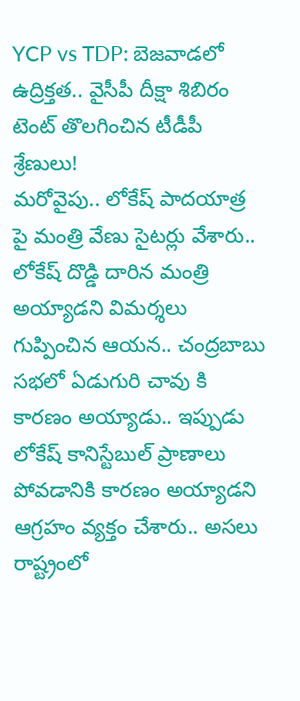YCP vs TDP: బెజవాడలో ఉద్రిక్తత.. వైసీపీ దీక్షా శిబిరం టెంట్ తొలగించిన టీడీపీ శ్రేణులు!
మరోవైపు.. లోకేష్ పాదయాత్ర పై మంత్రి వేణు సైటర్లు వేశారు.. లోకేష్ దొడ్డి దారిన మంత్రి అయ్యాడని విమర్శలు గుప్పించిన ఆయన.. చంద్రబాబు సభలో ఏడుగురి చావు కి కారణం అయ్యాడు.. ఇప్పుడు లోకేష్ కానిస్టేబుల్ ప్రాణాలు పోవడానికి కారణం అయ్యాడని ఆగ్రహం వ్యక్తం చేశారు.. అసలు రాష్ట్రంలో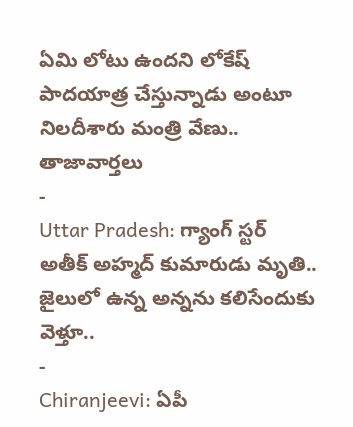ఏమి లోటు ఉందని లోకేష్ పాదయాత్ర చేస్తున్నాడు అంటూ నిలదీశారు మంత్రి వేణు..
తాజావార్తలు
-
Uttar Pradesh: గ్యాంగ్ స్టర్ అతీక్ అహ్మద్ కుమారుడు మృతి.. జైలులో ఉన్న అన్నను కలిసేందుకు వెళ్తూ..
-
Chiranjeevi: ఏపీ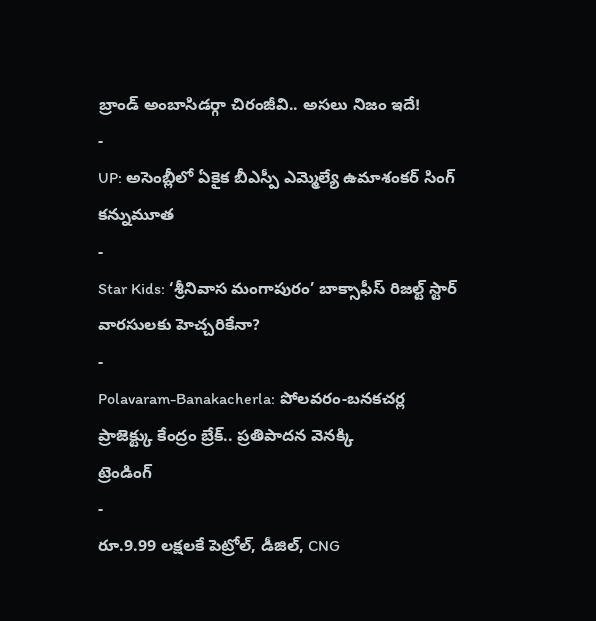బ్రాండ్ అంబాసిడర్గా చిరంజీవి.. అసలు నిజం ఇదే!
-
UP: అసెంబ్లీలో ఏకైక బీఎస్పీ ఎమ్మెల్యే ఉమాశంకర్ సింగ్ కన్నుమూత
-
Star Kids: ‘శ్రీనివాస మంగాపురం’ బాక్సాఫీస్ రిజల్ట్ స్టార్ వారసులకు హెచ్చరికేనా?
-
Polavaram-Banakacherla: పోలవరం-బనకచర్ల ప్రాజెక్ట్కు కేంద్రం బ్రేక్.. ప్రతిపాదన వెనక్కి
ట్రెండింగ్
-
రూ.9.99 లక్షలకే పెట్రోల్, డీజిల్, CNG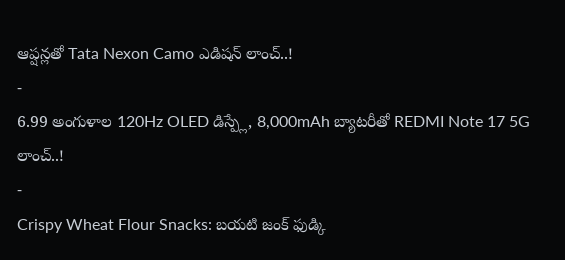ఆప్షన్లతో Tata Nexon Camo ఎడిషన్ లాంచ్..!
-
6.99 అంగుళాల 120Hz OLED డిస్ప్లే, 8,000mAh బ్యాటరీతో REDMI Note 17 5G లాంచ్..!
-
Crispy Wheat Flour Snacks: బయటి జంక్ ఫుడ్కి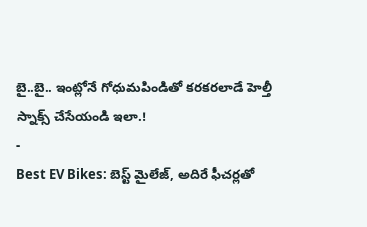బై..బై.. ఇంట్లోనే గోధుమపిండితో కరకరలాడే హెల్తీ స్నాక్స్ చేసేయండి ఇలా.!
-
Best EV Bikes: బెస్ట్ మైలేజ్, అదిరే ఫీచర్లతో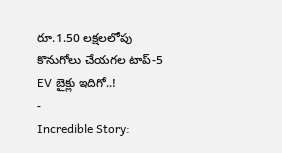రూ.1.50 లక్షలలోపు కొనుగోలు చేయగల టాప్-5 EV బైక్లు ఇదిగో..!
-
Incredible Story: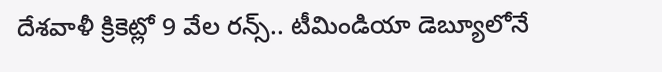దేశవాళీ క్రికెట్లో 9 వేల రన్స్.. టీమిండియా డెబ్యూలోనే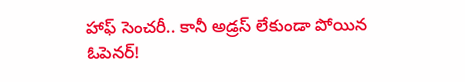హాఫ్ సెంచరీ.. కానీ అడ్రస్ లేకుండా పోయిన ఓపెనర్!